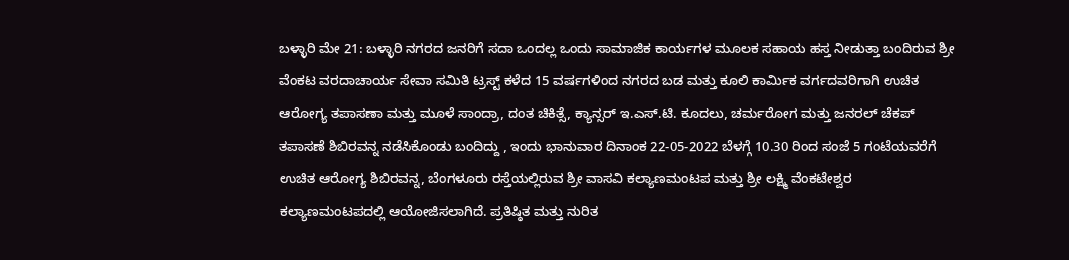ಬಳ್ಳಾರಿ ಮೇ 21: ಬಳ್ಳಾರಿ ನಗರದ ಜನರಿಗೆ ಸದಾ ಒಂದಲ್ಲ ಒಂದು ಸಾಮಾಜಿಕ ಕಾರ್ಯಗಳ ಮೂಲಕ ಸಹಾಯ ಹಸ್ತ ನೀಡುತ್ತಾ ಬಂದಿರುವ ಶ್ರೀ ವೆಂಕಟ ವರದಾಚಾರ್ಯ ಸೇವಾ ಸಮಿತಿ ಟ್ರಸ್ಟ್ ಕಳೆದ 15 ವರ್ಷಗಳಿಂದ ನಗರದ ಬಡ ಮತ್ತು ಕೂಲಿ ಕಾರ್ಮಿಕ ವರ್ಗದವರಿಗಾಗಿ ಉಚಿತ ಆರೋಗ್ಯ ತಪಾಸಣಾ ಮತ್ತು ಮೂಳೆ ಸಾಂದ್ರಾ, ದಂತ ಚಿಕಿತ್ಸೆ, ಕ್ಯಾನ್ಸರ್ ಇ.ಎಸ್.ಟಿ. ಕೂದಲು, ಚರ್ಮರೋಗ ಮತ್ತು ಜನರಲ್ ಚೆಕಪ್ ತಪಾಸಣೆ ಶಿಬಿರವನ್ನ ನಡೆಸಿಕೊಂಡು ಬಂದಿದ್ದು , ಇಂದು ಭಾನುವಾರ ದಿನಾಂಕ 22-05-2022 ಬೆಳಗ್ಗೆ 10.30 ರಿಂದ ಸಂಜೆ 5 ಗಂಟೆಯವರೆಗೆ ಉಚಿತ ಆರೋಗ್ಯ ಶಿಬಿರವನ್ನ, ಬೆಂಗಳೂರು ರಸ್ತೆಯಲ್ಲಿರುವ ಶ್ರೀ ವಾಸವಿ ಕಲ್ಯಾಣಮಂಟಪ ಮತ್ತು ಶ್ರೀ ಲಕ್ಷ್ಮಿ ವೆಂಕಟೇಶ್ವರ ಕಲ್ಯಾಣಮಂಟಪದಲ್ಲಿ ಆಯೋಜಿಸಲಾಗಿದೆ. ಪ್ರತಿಷ್ಠಿತ ಮತ್ತು ನುರಿತ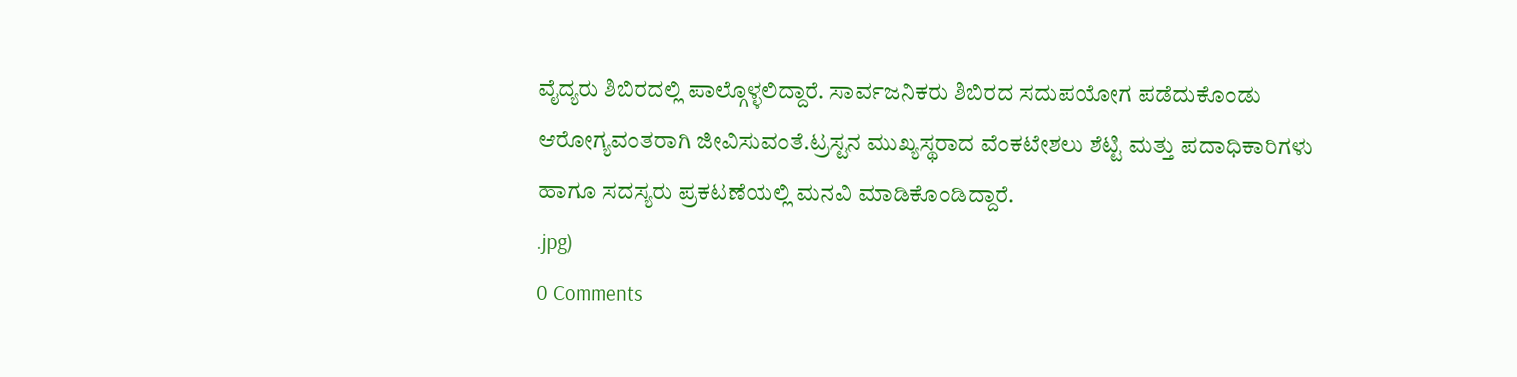ವೈದ್ಯರು ಶಿಬಿರದಲ್ಲಿ ಪಾಲ್ಗೊಳ್ಳಲಿದ್ದಾರೆ. ಸಾರ್ವಜನಿಕರು ಶಿಬಿರದ ಸದುಪಯೋಗ ಪಡೆದುಕೊಂಡು ಆರೋಗ್ಯವಂತರಾಗಿ ಜೀವಿಸುವಂತೆ.ಟ್ರಸ್ಟನ ಮುಖ್ಯಸ್ಥರಾದ ವೆಂಕಟೇಶಲು ಶೆಟ್ಟಿ ಮತ್ತು ಪದಾಧಿಕಾರಿಗಳು ಹಾಗೂ ಸದಸ್ಯರು ಪ್ರಕಟಣೆಯಲ್ಲಿ ಮನವಿ ಮಾಡಿಕೊಂಡಿದ್ದಾರೆ.
.jpg)
0 Comments